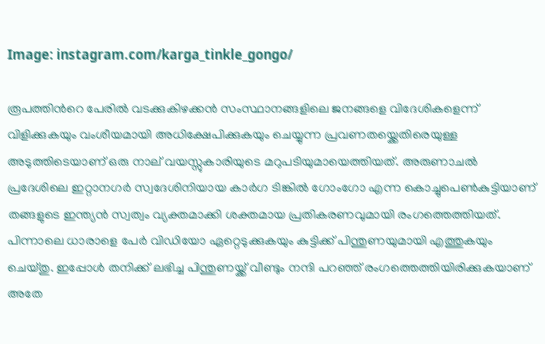Image: instagram.com/karga_tinkle_gongo/

രൂപത്തിന്‍റെ പേരിൽ വടക്കുകിഴക്കൻ സംസ്ഥാനങ്ങളിലെ ജനങ്ങളെ വിദേശികളെന്ന് വിളിക്കുകയും വംശീയമായി അധിക്ഷേപിക്കുകയും ചെയ്യുന്ന പ്രവണതയ്ക്കെതിരെയുള്ള അടുത്തിടെയാണ് ഒരു നാല് വയസ്സുകാരിയുടെ മറുപടിയുമായെത്തിയത്. അരുണാചൽ പ്രദേശിലെ ഇറ്റാനഗർ സ്വദേശിനിയായ കാർഗ ടിങ്കിൽ ഗോംഗോ എന്ന കൊച്ചുപെൺകുട്ടിയാണ് തങ്ങളുടെ ഇന്ത്യൻ സ്വത്വം വ്യക്തമാക്കി ശക്തമായ പ്രതികരണവുമായി രംഗത്തെത്തിയത്. പിന്നാലെ ധാരാളെ പേര്‍ വിഡിയോ ഏറ്റെടുക്കുകയും കുട്ടിക്ക് പിന്തുണയുമായി എത്തുകയും ചെയ്തു. ഇപ്പോള്‍ തനിക്ക് ലഭിച്ച പിന്തുണയ്ക്ക് വീണ്ടും നന്ദി പറഞ്ഞ് രംഗത്തെത്തിയിരിക്കുകയാണ് അതേ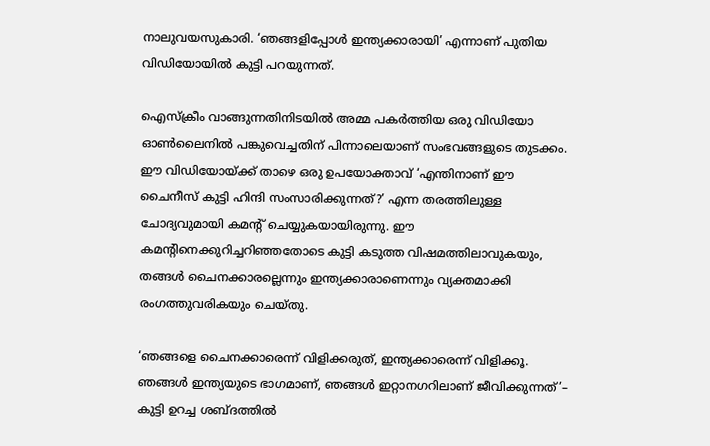നാലുവയസുകാരി. ‘ഞങ്ങളിപ്പോള്‍ ഇന്ത്യക്കാരായി’ എന്നാണ് പുതിയ വിഡിയോയില്‍ കുട്ടി പറയുന്നത്.

ഐസ്ക്രീം വാങ്ങുന്നതിനിടയിൽ അമ്മ പകർത്തിയ ഒരു വിഡിയോ ഓൺലൈനിൽ പങ്കുവെച്ചതിന് പിന്നാലെയാണ് സംഭവങ്ങളുടെ തുടക്കം. ഈ വിഡിയോയ്ക്ക് താഴെ ഒരു ഉപയോക്താവ് ‘എന്തിനാണ് ഈ ചൈനീസ് കുട്ടി ഹിന്ദി സംസാരിക്കുന്നത്?’ എന്ന തരത്തിലുള്ള ചോദ്യവുമായി കമന്‍റ് ചെയ്യുകയായിരുന്നു. ഈ കമന്‍റിനെക്കുറിച്ചറിഞ്ഞതോടെ കുട്ടി കടുത്ത വിഷമത്തിലാവുകയും, തങ്ങൾ ചൈനക്കാരല്ലെന്നും ഇന്ത്യക്കാരാണെന്നും വ്യക്തമാക്കി രംഗത്തുവരികയും ചെയ്തു.

‘ഞങ്ങളെ ചൈനക്കാരെന്ന് വിളിക്കരുത്, ഇന്ത്യക്കാരെന്ന് വിളിക്കൂ. ഞങ്ങൾ ഇന്ത്യയുടെ ഭാഗമാണ്, ഞങ്ങൾ ഇറ്റാനഗറിലാണ് ജീവിക്കുന്നത്’– കുട്ടി ഉറച്ച ശബ്ദത്തിൽ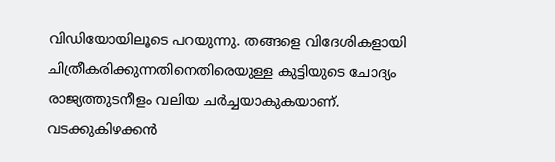വിഡിയോയിലൂടെ പറയുന്നു. തങ്ങളെ വിദേശികളായി ചിത്രീകരിക്കുന്നതിനെതിരെയുള്ള കുട്ടിയുടെ ചോദ്യം രാജ്യത്തുടനീളം വലിയ ചർച്ചയാകുകയാണ്. വടക്കുകിഴക്കൻ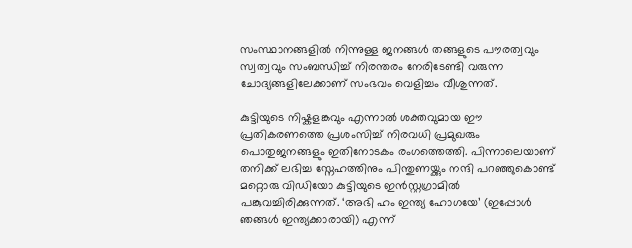സംസ്ഥാനങ്ങളിൽ നിന്നുള്ള ജനങ്ങൾ തങ്ങളുടെ പൗരത്വവും സ്വത്വവും സംബന്ധിച്ച് നിരന്തരം നേരിടേണ്ടി വരുന്ന ചോദ്യങ്ങളിലേക്കാണ് സംഭവം വെളിച്ചം വീശുന്നത്.

കുട്ടിയുടെ നിഷ്കളങ്കവും എന്നാൽ ശക്തവുമായ ഈ പ്രതികരണത്തെ പ്രശംസിച്ച് നിരവധി പ്രമുഖരും പൊതുജനങ്ങളും ഇതിനോടകം രംഗത്തെത്തി. പിന്നാലെയാണ് തനിക്ക് ലഭിച്ച സ്നേഹത്തിനും പിന്തുണയ്ക്കും നന്ദി പറഞ്ഞുകൊണ്ട് മറ്റൊരു വിഡിയോ കുട്ടിയുടെ ഇന്‍സ്റ്റഗ്രാമില്‍ പങ്കുവച്ചിരിക്കുന്നത്. ‘അഭി ഹം ഇന്ത്യ ഹോഗയേ’ (ഇപ്പോൾ ഞങ്ങൾ ഇന്ത്യക്കാരായി) എന്ന്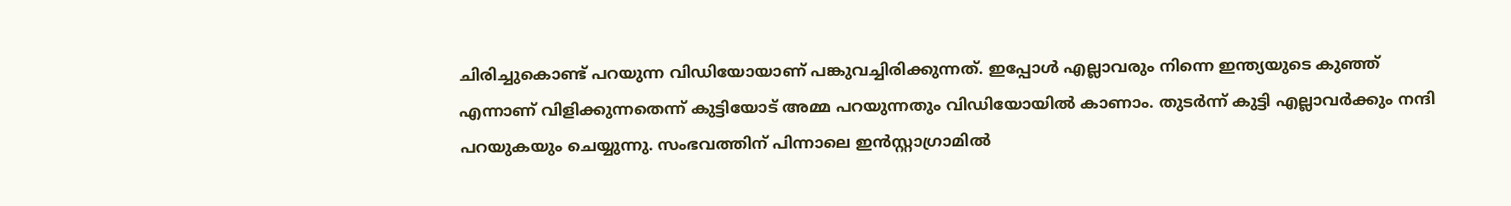ചിരിച്ചുകൊണ്ട് പറയുന്ന വിഡിയോയാണ് പങ്കുവച്ചിരിക്കുന്നത്. ഇപ്പോൾ എല്ലാവരും നിന്നെ ഇന്ത്യയുടെ കുഞ്ഞ് എന്നാണ് വിളിക്കുന്നതെന്ന് കുട്ടിയോട് അമ്മ പറയുന്നതും വിഡിയോയില്‍ കാണാം. തുടര്‍ന്ന് കുട്ടി എല്ലാവര്‍ക്കും നന്ദി പറയുകയും ചെയ്യുന്നു. സംഭവത്തിന് പിന്നാലെ ഇൻസ്റ്റാഗ്രാമിൽ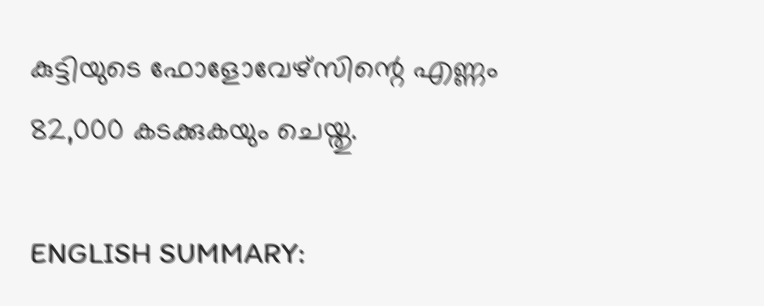കുട്ടിയുടെ ഫോളോവേഴ്‌സിന്റെ എണ്ണം 82,000 കടക്കുകയും ചെയ്തു.

ENGLISH SUMMARY: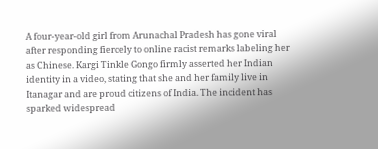A four-year-old girl from Arunachal Pradesh has gone viral after responding fiercely to online racist remarks labeling her as Chinese. Kargi Tinkle Gongo firmly asserted her Indian identity in a video, stating that she and her family live in Itanagar and are proud citizens of India. The incident has sparked widespread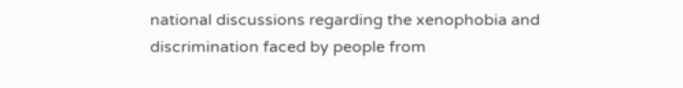national discussions regarding the xenophobia and discrimination faced by people from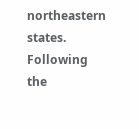northeastern states. Following the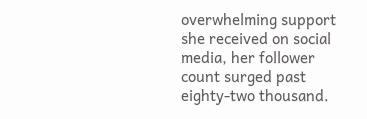overwhelming support she received on social media, her follower count surged past eighty-two thousand.